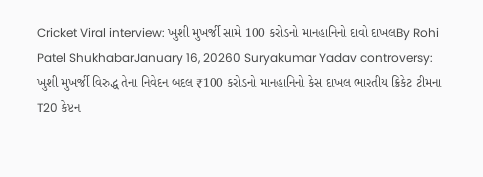Cricket Viral interview: ખુશી મુખર્જી સામે 100 કરોડનો માનહાનિનો દાવો દાખલBy Rohi Patel ShukhabarJanuary 16, 20260 Suryakumar Yadav controversy: ખુશી મુખર્જી વિરુદ્ધ તેના નિવેદન બદલ ₹100 કરોડનો માનહાનિનો કેસ દાખલ ભારતીય ક્રિકેટ ટીમના T20 કેપ્ટન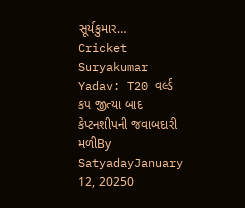સૂર્યકુમાર…
Cricket Suryakumar Yadav: T20 વર્લ્ડ કપ જીત્યા બાદ કેપ્ટનશીપની જવાબદારી મળીBy SatyadayJanuary 12, 20250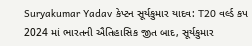Suryakumar Yadav કેપ્ટન સૂર્યકુમાર યાદવ: T20 વર્લ્ડ કપ 2024 માં ભારતની ઐતિહાસિક જીત બાદ, સૂર્યકુમાર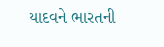યાદવને ભારતની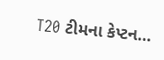T20 ટીમના કેપ્ટન…